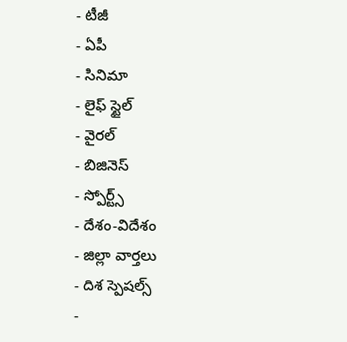- టీజీ
- ఏపీ
- సినిమా
- లైఫ్ స్టైల్
- వైరల్
- బిజినెస్
- స్పోర్ట్స్
- దేశం-విదేశం
- జిల్లా వార్తలు
- దిశ స్పెషల్స్
-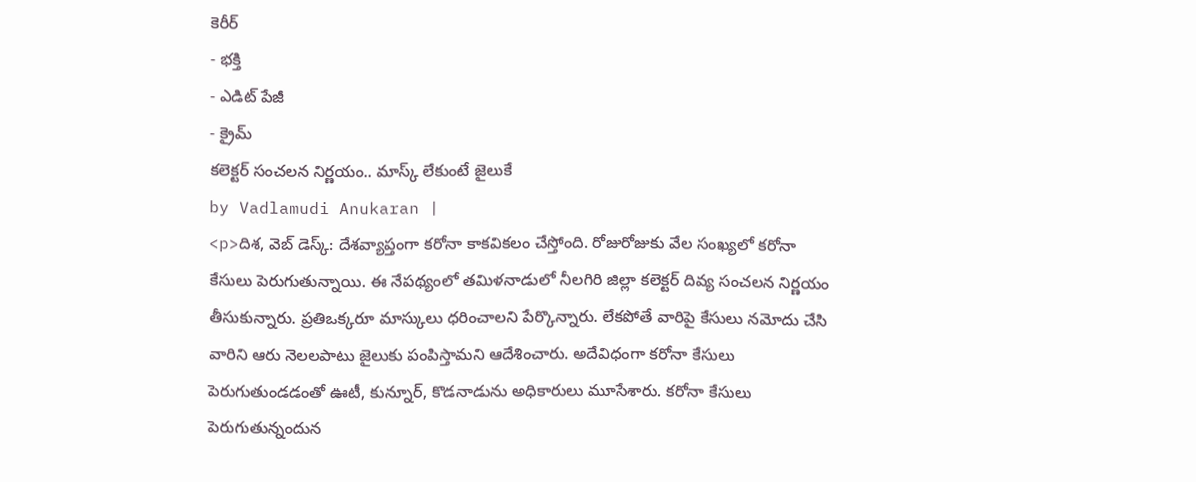కెరీర్
- భక్తి
- ఎడిట్ పేజీ
- క్రైమ్
కలెక్టర్ సంచలన నిర్ణయం.. మాస్క్ లేకుంటే జైలుకే
by Vadlamudi Anukaran |
<p>దిశ, వెబ్ డెస్క్: దేశవ్యాప్తంగా కరోనా కాకవికలం చేస్తోంది. రోజురోజుకు వేల సంఖ్యలో కరోనా కేసులు పెరుగుతున్నాయి. ఈ నేపథ్యంలో తమిళనాడులో నీలగిరి జిల్లా కలెక్టర్ దివ్య సంచలన నిర్ణయం తీసుకున్నారు. ప్రతిఒక్కరూ మాస్కులు ధరించాలని పేర్కొన్నారు. లేకపోతే వారిపై కేసులు నమోదు చేసి వారిని ఆరు నెలలపాటు జైలుకు పంపిస్తామని ఆదేశించారు. అదేవిధంగా కరోనా కేసులు పెరుగుతుండడంతో ఊటీ, కున్నూర్, కొడనాడును అధికారులు మూసేశారు. కరోనా కేసులు పెరుగుతున్నందున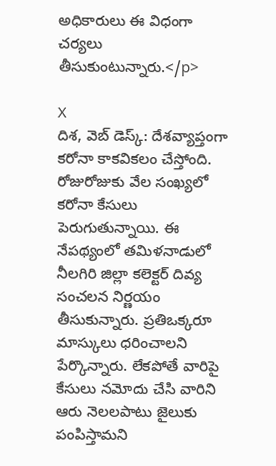అధికారులు ఈ విధంగా చర్యలు తీసుకుంటున్నారు.</p>

X
దిశ, వెబ్ డెస్క్: దేశవ్యాప్తంగా కరోనా కాకవికలం చేస్తోంది. రోజురోజుకు వేల సంఖ్యలో కరోనా కేసులు పెరుగుతున్నాయి. ఈ నేపథ్యంలో తమిళనాడులో నీలగిరి జిల్లా కలెక్టర్ దివ్య సంచలన నిర్ణయం తీసుకున్నారు. ప్రతిఒక్కరూ మాస్కులు ధరించాలని పేర్కొన్నారు. లేకపోతే వారిపై కేసులు నమోదు చేసి వారిని ఆరు నెలలపాటు జైలుకు పంపిస్తామని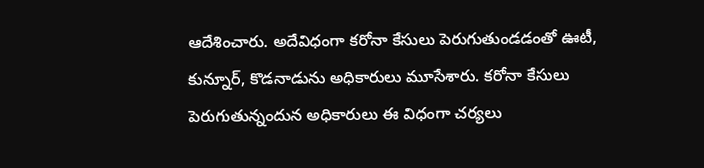ఆదేశించారు. అదేవిధంగా కరోనా కేసులు పెరుగుతుండడంతో ఊటీ, కున్నూర్, కొడనాడును అధికారులు మూసేశారు. కరోనా కేసులు పెరుగుతున్నందున అధికారులు ఈ విధంగా చర్యలు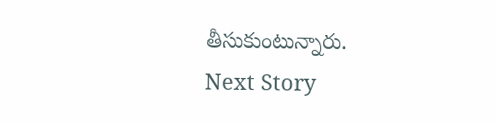తీసుకుంటున్నారు.
Next Story